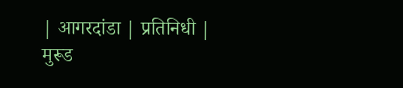| आगरदांडा | प्रतिनिधी |
मुरूड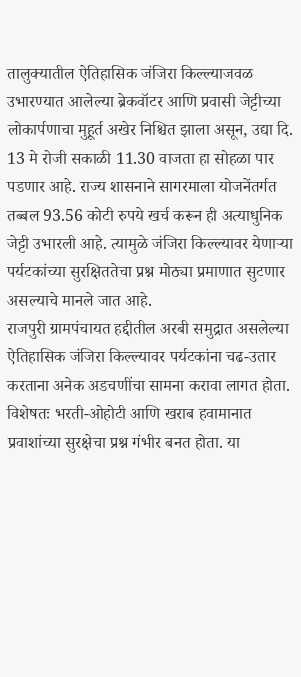तालुक्यातील ऐतिहासिक जंजिरा किल्ल्याजवळ उभारण्यात आलेल्या ब्रेकवॉटर आणि प्रवासी जेट्टीच्या लोकार्पणाचा मुहूर्त अखेर निश्चित झाला असून, उद्या दि. 13 मे रोजी सकाळी 11.30 वाजता हा सोहळा पार पडणार आहे. राज्य शासनाने सागरमाला योजनेंतर्गत तब्बल 93.56 कोटी रुपये खर्च करून ही अत्याधुनिक जेट्टी उभारली आहे. त्यामुळे जंजिरा किल्ल्यावर येणाऱ्या पर्यटकांच्या सुरक्षिततेचा प्रश्न मोठ्या प्रमाणात सुटणार असल्याचे मानले जात आहे.
राजपुरी ग्रामपंचायत हद्दीतील अरबी समुद्रात असलेल्या ऐतिहासिक जंजिरा किल्ल्यावर पर्यटकांना चढ-उतार करताना अनेक अडचणींचा सामना करावा लागत होता. विशेषतः भरती-ओहोटी आणि खराब हवामानात प्रवाशांच्या सुरक्षेचा प्रश्न गंभीर बनत होता. या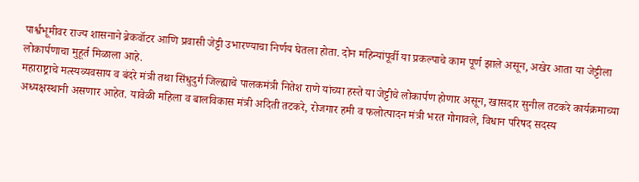पार्श्वभूमीवर राज्य शासनाने ब्रेकवॉटर आणि प्रवासी जेट्टी उभारण्याचा निर्णय घेतला होता. दोन महिन्यांपूर्वी या प्रकल्पाचे काम पूर्ण झाले असून, अखेर आता या जेट्टीला लोकार्पणाचा मुहूर्त मिळाला आहे.
महाराष्ट्राचे मत्स्यव्यवसाय व बंदरे मंत्री तथा सिंधुदुर्ग जिल्ह्याचे पालकमंत्री नितेश राणे यांच्या हस्ते या जेट्टीचे लोकार्पण होणार असून, खासदार सुनील तटकरे कार्यक्रमाच्या अध्यक्षस्थानी असणार आहेत. यावेळी महिला व बालविकास मंत्री अदिती तटकरे, रोजगार हमी व फलोत्पादन मंत्री भरत गोगावले, विधान परिषद सदस्य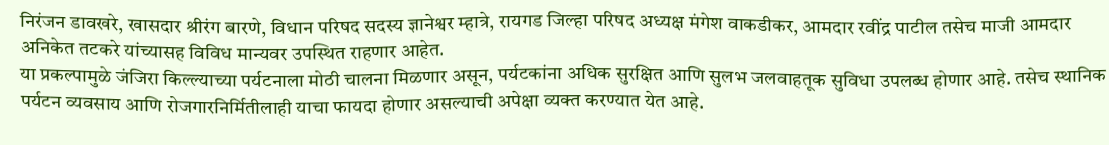निरंजन डावखरे, खासदार श्रीरंग बारणे, विधान परिषद सदस्य ज्ञानेश्वर म्हात्रे, रायगड जिल्हा परिषद अध्यक्ष मंगेश वाकडीकर, आमदार रवींद्र पाटील तसेच माजी आमदार अनिकेत तटकरे यांच्यासह विविध मान्यवर उपस्थित राहणार आहेत.
या प्रकल्पामुळे जंजिरा किल्ल्याच्या पर्यटनाला मोठी चालना मिळणार असून, पर्यटकांना अधिक सुरक्षित आणि सुलभ जलवाहतूक सुविधा उपलब्ध होणार आहे. तसेच स्थानिक पर्यटन व्यवसाय आणि रोजगारनिर्मितीलाही याचा फायदा होणार असल्याची अपेक्षा व्यक्त करण्यात येत आहे.